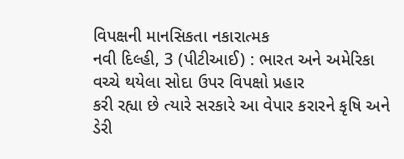વિપક્ષની માનસિકતા નકારાત્મક
નવી દિલ્હી, 3 (પીટીઆઈ) : ભારત અને અમેરિકા વચ્ચે થયેલા સોદા ઉપર વિપક્ષો પ્રહાર
કરી રહ્યા છે ત્યારે સરકારે આ વેપાર કરારને કૃષિ અને ડેરી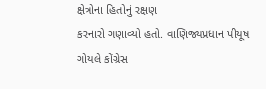ક્ષેત્રોના હિતોનું રક્ષણ
કરનારો ગણાવ્યો હતો. વાણિજ્યપ્રધાન પીયૂષ ગોયલે કોંગ્રેસ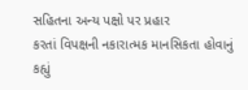સહિતના અન્ય પક્ષો પર પ્રહાર
કરતાં વિપક્ષની નકારાત્મક માનસિકતા હોવાનું કહ્યું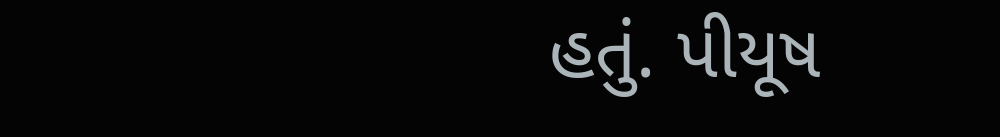હતું. પીયૂષ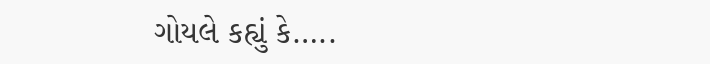ગોયલે કહ્યું કે…..